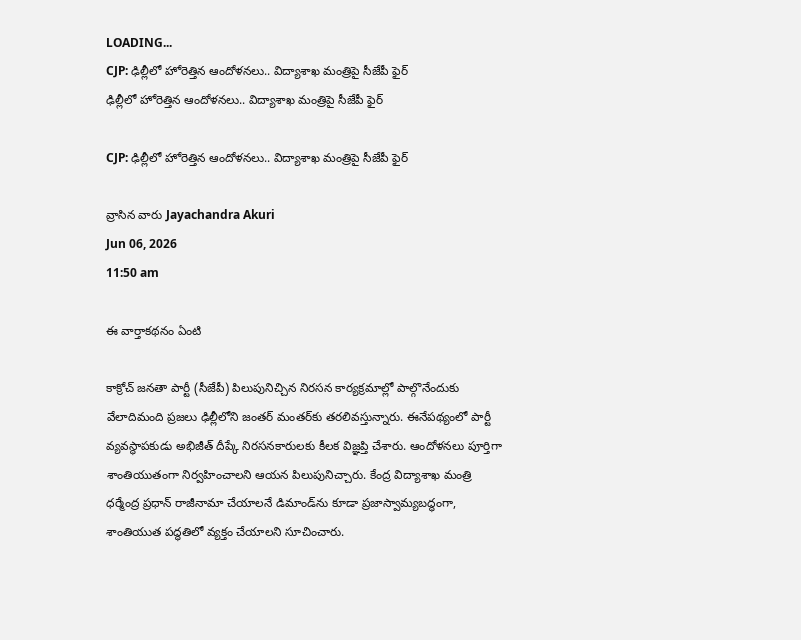LOADING...
CJP: ఢిల్లీలో హోరెత్తిన ఆందోళనలు.. విద్యాశాఖ మంత్రిపై సీజేపీ ఫైర్
ఢిల్లీలో హోరెత్తిన ఆందోళనలు.. విద్యాశాఖ మంత్రిపై సీజేపీ ఫైర్

CJP: ఢిల్లీలో హోరెత్తిన ఆందోళనలు.. విద్యాశాఖ మంత్రిపై సీజేపీ ఫైర్

వ్రాసిన వారు Jayachandra Akuri
Jun 06, 2026
11:50 am

ఈ వార్తాకథనం ఏంటి

కాక్రోచ్ జనతా పార్టీ (సీజేపీ) పిలుపునిచ్చిన నిరసన కార్యక్రమాల్లో పాల్గొనేందుకు వేలాదిమంది ప్రజలు ఢిల్లీలోని జంతర్ మంతర్‌కు తరలివస్తున్నారు. ఈనేపథ్యంలో పార్టీ వ్యవస్థాపకుడు అభిజీత్ దీప్కే నిరసనకారులకు కీలక విజ్ఞప్తి చేశారు. ఆందోళనలు పూర్తిగా శాంతియుతంగా నిర్వహించాలని ఆయన పిలుపునిచ్చారు. కేంద్ర విద్యాశాఖ మంత్రి ధర్మేంద్ర ప్రధాన్ రాజీనామా చేయాలనే డిమాండ్‌ను కూడా ప్రజాస్వామ్యబద్ధంగా, శాంతియుత పద్ధతిలో వ్యక్తం చేయాలని సూచించారు.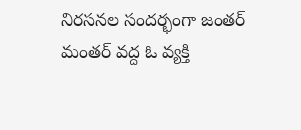నిరసనల సందర్భంగా జంతర్ మంతర్ వద్ద ఓ వ్యక్తి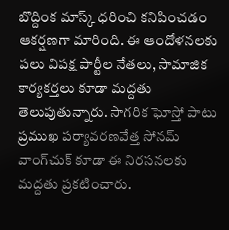బొద్దింక మాస్క్ ధరించి కనిపించడం ఆకర్షణగా మారింది. ఈ ఆందోళనలకు పలు విపక్ష పార్టీల నేతలు, సామాజిక కార్యకర్తలు కూడా మద్దతు తెలుపుతున్నారు. సాగరిక ఘోస్తో పాటు ప్రముఖ పర్యావరణవేత్త సోనమ్ వాంగ్‌చుక్ కూడా ఈ నిరసనలకు మద్దతు ప్రకటించారు.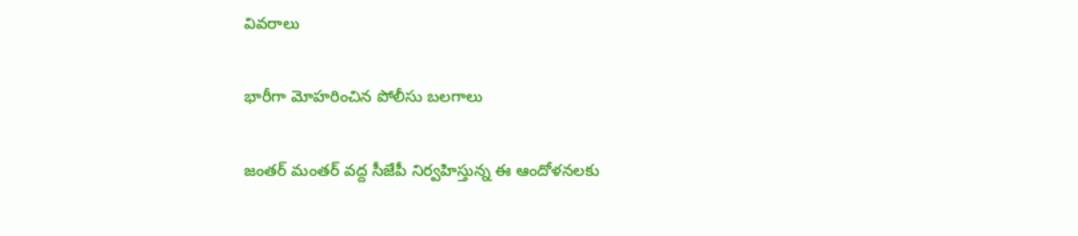వివరాలు

భారీగా మోహరించిన పోలీసు బలగాలు

జంతర్ మంతర్ వద్ద సీజేపీ నిర్వహిస్తున్న ఈ ఆందోళనలకు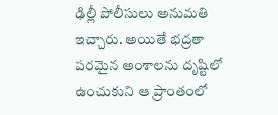ఢిల్లీ పోలీసులు అనుమతి ఇచ్చారు. అయితే భద్రతా పరమైన అంశాలను దృష్టిలో ఉంచుకుని ఆ ప్రాంతంలో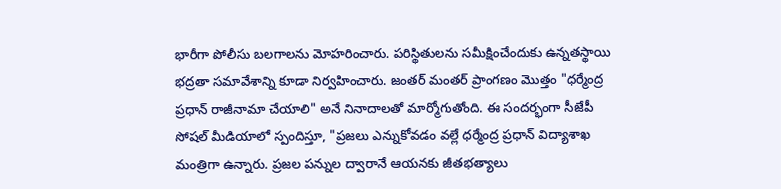భారీగా పోలీసు బలగాలను మోహరించారు. పరిస్థితులను సమీక్షించేందుకు ఉన్నతస్థాయి భద్రతా సమావేశాన్ని కూడా నిర్వహించారు. జంతర్ మంతర్ ప్రాంగణం మొత్తం "ధర్మేంద్ర ప్రధాన్ రాజీనామా చేయాలి" అనే నినాదాలతో మార్మోగుతోంది. ఈ సందర్భంగా సీజేపీ సోషల్ మీడియాలో స్పందిస్తూ, "ప్రజలు ఎన్నుకోవడం వల్లే ధర్మేంద్ర ప్రధాన్ విద్యాశాఖ మంత్రిగా ఉన్నారు. ప్రజల పన్నుల ద్వారానే ఆయనకు జీతభత్యాలు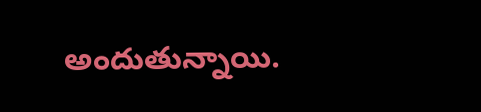అందుతున్నాయి.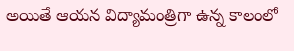అయితే ఆయన విద్యామంత్రిగా ఉన్న కాలంలో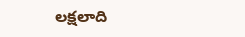లక్షలాది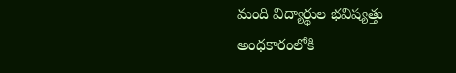మంది విద్యార్థుల భవిష్యత్తు అంధకారంలోకి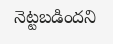నెట్టబడిందని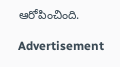ఆరోపించింది.

Advertisement